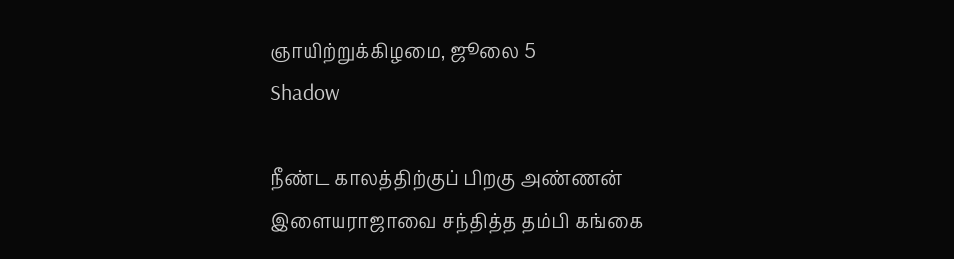ஞாயிற்றுக்கிழமை, ஜூலை 5
Shadow

நீண்ட காலத்திற்குப் பிறகு அண்ணன் இளையராஜாவை சந்தித்த தம்பி கங்கை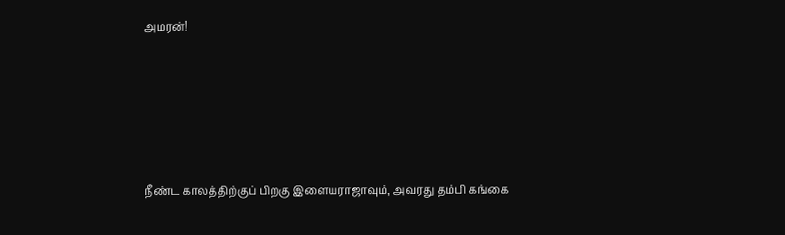அமரன்!





நீண்ட காலத்திற்குப் பிறகு இளையராஜாவும், அவரது தம்பி கங்கை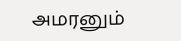அமரனும்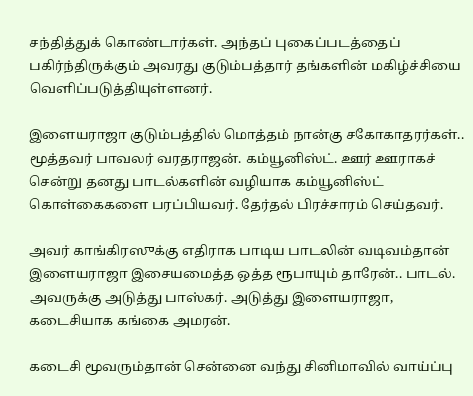சந்தித்துக் கொண்டார்கள். அந்தப் புகைப்படத்தைப் பகிர்ந்திருக்கும் அவரது குடும்பத்தார் தங்களின் மகிழ்ச்சியை வெளிப்படுத்தியுள்ளனர்.

இளையராஜா குடும்பத்தில் மொத்தம் நான்கு சகோகாதரர்கள்.. மூத்தவர் பாவலர் வரதராஜன். கம்யூனிஸ்ட். ஊர் ஊராகச் சென்று தனது பாடல்களின் வழியாக கம்யூனிஸ்ட் கொள்கைகளை பரப்பியவர். தேர்தல் பிரச்சாரம் செய்தவர்.

அவர் காங்கிரஸுக்கு எதிராக பாடிய பாடலின் வடிவம்தான் இளையராஜா இசையமைத்த ஒத்த ரூபாயும் தாரேன்.. பாடல். அவருக்கு அடுத்து பாஸ்கர். அடுத்து இளையராஜா, கடைசியாக கங்கை அமரன்.

கடைசி மூவரும்தான் சென்னை வந்து சினிமாவில் வாய்ப்பு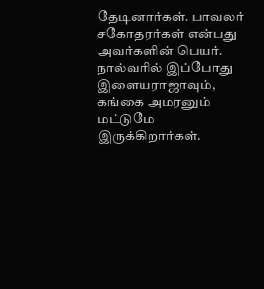தேடினார்கள். பாவலர் சகோதரர்கள் என்பது அவர்களின் பெயர். நால்வரில் இப்போது இளையராஜாவும், கங்கை அமரனும் மட்டுமே இருக்கிறார்கள்.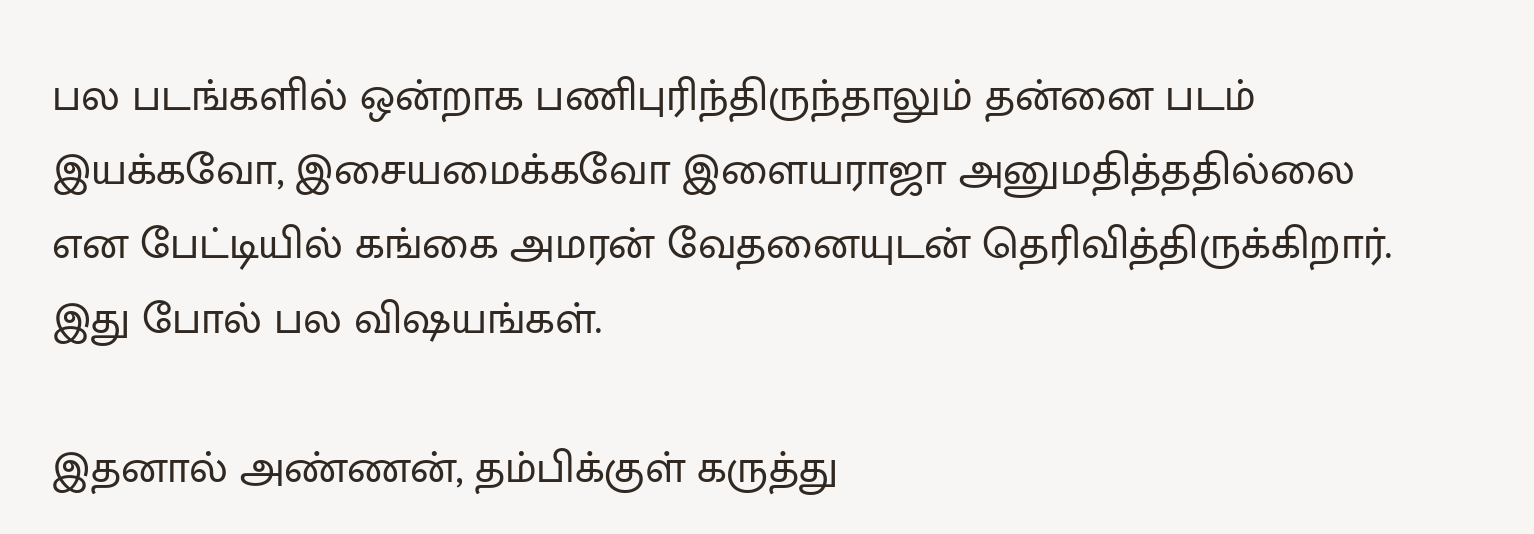பல படங்களில் ஒன்றாக பணிபுரிந்திருந்தாலும் தன்னை படம் இயக்கவோ, இசையமைக்கவோ இளையராஜா அனுமதித்ததில்லை என பேட்டியில் கங்கை அமரன் வேதனையுடன் தெரிவித்திருக்கிறார். இது போல் பல விஷயங்கள்.

இதனால் அண்ணன், தம்பிக்குள் கருத்து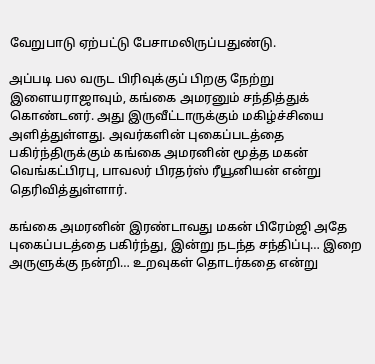வேறுபாடு ஏற்பட்டு பேசாமலிருப்பதுண்டு.

அப்படி பல வருட பிரிவுக்குப் பிறகு நேற்று இளையராஜாவும், கங்கை அமரனும் சந்தித்துக் கொண்டனர். அது இருவீட்டாருக்கும் மகிழ்ச்சியை அளித்துள்ளது. அவர்களின் புகைப்படத்தை பகிர்ந்திருக்கும் கங்கை அமரனின் மூத்த மகன் வெங்கட்பிரபு, பாவலர் பிரதர்ஸ் ரீயூனியன் என்று  தெரிவித்துள்ளார்.

கங்கை அமரனின் இரண்டாவது மகன் பிரேம்ஜி அதே புகைப்படத்தை பகிர்ந்து, இன்று நடந்த சந்திப்பு… இறை அருளுக்கு நன்றி… உறவுகள் தொடர்கதை என்று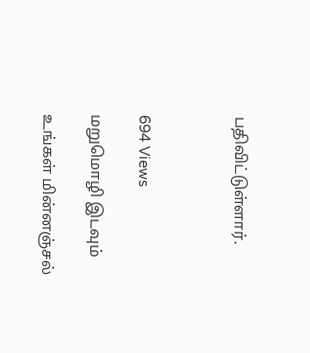பதிவிட்டுள்ளார்.



694 Views

மறுமொழி இடவும்

உங்கள் மின்னஞ்சல்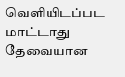வெளியிடப்பட மாட்டாது தேவையான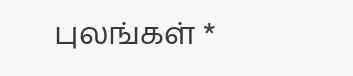புலங்கள் *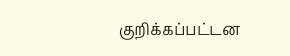குறிக்கப்பட்டன